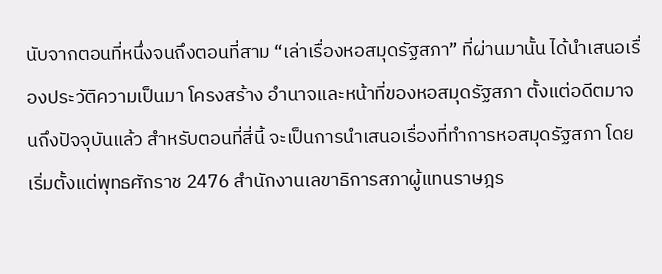นับจากตอนที่หนึ่งจนถึงตอนที่สาม “เล่าเรื่องหอสมุดรัฐสภา” ที่ผ่านมานั้น ได้นำเสนอเรื่องประวัติความเป็นมา โครงสร้าง อำนาจและหน้าที่ของหอสมุดรัฐสภา ตั้งแต่อดีตมาจนถึงปัจจุบันแล้ว สำหรับตอนที่สี่นี้ จะเป็นการนำเสนอเรื่องที่ทำการหอสมุดรัฐสภา โดยเริ่มตั้งแต่พุทธศักราช 2476 สำนักงานเลขาธิการสภาผู้แทนราษฎร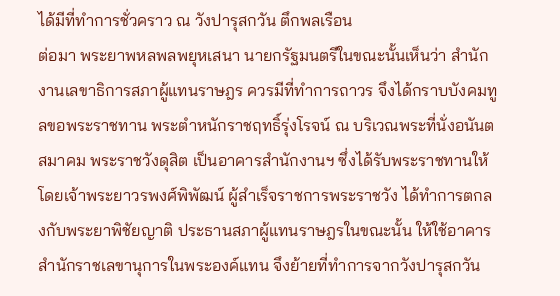ได้มีที่ทำการชั่วคราว ณ วังปารุสกวัน ตึกพลเรือน
ต่อมา พระยาพหลพลพยุหเสนา นายกรัฐมนตรีในขณะนั้นเห็นว่า สำนักงานเลขาธิการสภาผู้แทนราษฎร ควรมีที่ทำการถาวร จึงได้กราบบังคมทูลขอพระราชทาน พระตำหนักราชฤทธิ์รุ่งโรจน์ ณ บริเวณพระที่นั่งอนันตสมาคม พระราชวังดุสิต เป็นอาคารสำนักงานฯ ซึ่งได้รับพระราชทานให้โดยเจ้าพระยาวรพงศ์พิพัฒน์ ผู้สำเร็จราชการพระราชวัง ได้ทำการตกลงกับพระยาพิชัยญาติ ประธานสภาผู้แทนราษฎรในขณะนั้น ให้ใช้อาคารสำนักราชเลขานุการในพระองค์แทน จึงย้ายที่ทำการจากวังปารุสกวัน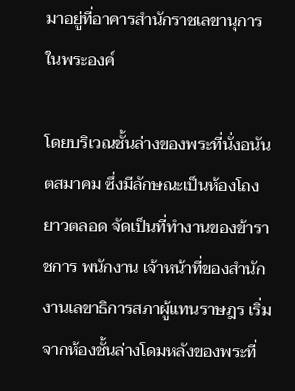มาอยู่ที่อาคารสำนักราชเลขานุการในพระองค์

โดยบริเวณชั้นล่างของพระที่นั่งอนันตสมาคม ซึ่งมีลักษณะเป็นห้องโถงยาวตลอด จัดเป็นที่ทำงานของข้าราชการ พนักงาน เจ้าหน้าที่ของสำนักงานเลขาธิการสภาผู้แทนราษฎร เริ่มจากห้องชั้นล่างโดมหลังของพระที่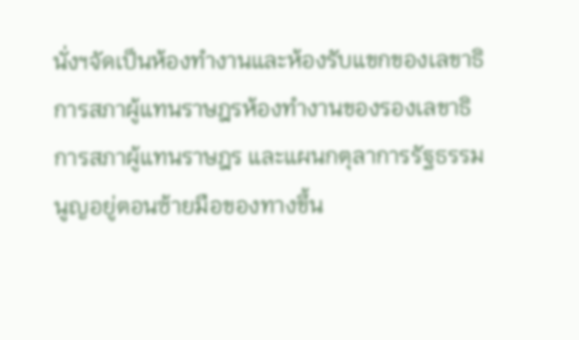นั่งฯจัดเป็นห้องทำงานและห้องรับแขกของเลขาธิการสภาผู้แทนราษฎรห้องทำงานของรองเลขาธิการสภาผู้แทนราษฎร และแผนกตุลาการรัฐธรรมนูญอยู่ตอนซ้ายมือของทางขึ้น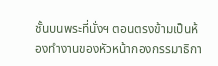ชั้นบนพระที่นั่งฯ ตอนตรงข้ามเป็นห้องทำงานของหัวหน้ากองกรรมาธิกา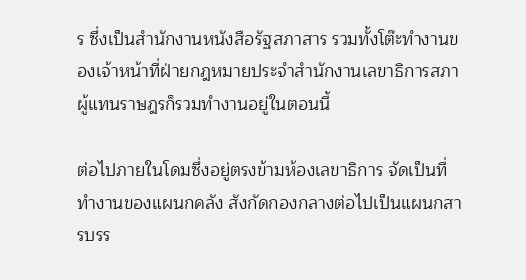ร ซึ่งเป็นสำนักงานหนังสือรัฐสภาสาร รวมทั้งโต๊ะทำงานของเจ้าหน้าที่ฝ่ายกฎหมายประจำสำนักงานเลขาธิการสภาผู้แทนราษฎรก็รวมทำงานอยู่ในตอนนี้

ต่อไปภายในโดมซึ่งอยู่ตรงข้ามห้องเลขาธิการ จัดเป็นที่ทำงานของแผนกคลัง สังกัดกองกลางต่อไปเป็นแผนกสารบรร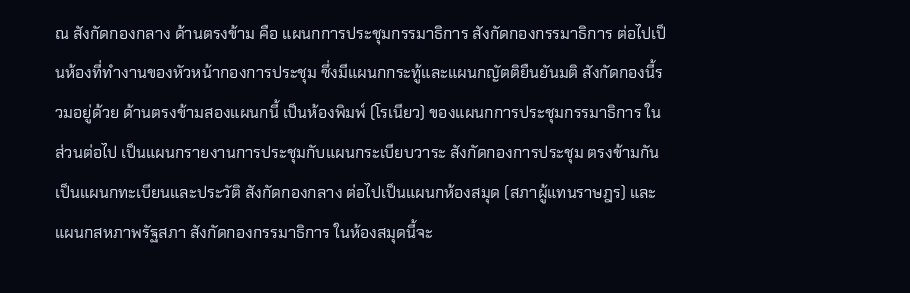ณ สังกัดกองกลาง ด้านตรงข้าม คือ แผนกการประชุมกรรมาธิการ สังกัดกองกรรมาธิการ ต่อไปเป็นห้องที่ทำงานของหัวหน้ากองการประชุม ซึ่งมีแผนกกระทู้และแผนกญัตติยืนยันมติ สังกัดกองนี้รวมอยู่ด้วย ด้านตรงข้ามสองแผนกนี้ เป็นห้องพิมพ์ (โรเนียว) ของแผนกการประชุมกรรมาธิการ ในส่วนต่อไป เป็นแผนกรายงานการประชุมกับแผนกระเบียบวาระ สังกัดกองการประชุม ตรงข้ามกันเป็นแผนกทะเบียนและประวัติ สังกัดกองกลาง ต่อไปเป็นแผนกห้องสมุด (สภาผู้แทนราษฎร) และแผนกสหภาพรัฐสภา สังกัดกองกรรมาธิการ ในห้องสมุดนี้จะ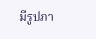มีรูปภา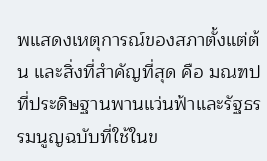พแสดงเหตุการณ์ของสภาตั้งแต่ต้น และสิ่งที่สำคัญที่สุด คือ มณฑปที่ประดิษฐานพานแว่นฟ้าและรัฐธรรมนูญฉบับที่ใช้ในข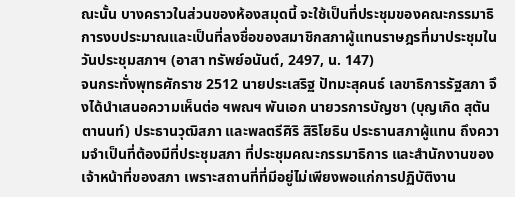ณะนั้น บางคราวในส่วนของห้องสมุดนี้ จะใช้เป็นที่ประชุมของคณะกรรมาธิการงบประมาณและเป็นที่ลงชื่อของสมาชิกสภาผู้แทนราษฎรที่มาประชุมในวันประชุมสภาฯ (อาสา ทรัพย์อนันต์, 2497, น. 147)
จนกระทั่งพุทธศักราช 2512 นายประเสริฐ ปัทมะสุคนธ์ เลขาธิการรัฐสภา จึงได้นำเสนอความเห็นต่อ ฯพณฯ พันเอก นายวรการบัญชา (บุญเกิด สุตันตานนท์) ประธานวุฒิสภา และพลตรีศิริ สิริโยธิน ประธานสภาผู้แทน ถึงความจำเป็นที่ต้องมีที่ประชุมสภา ที่ประชุมคณะกรรมาธิการ และสำนักงานของเจ้าหน้าที่ของสภา เพราะสถานที่ที่มีอยู่ไม่เพียงพอแก่การปฏิบัติงาน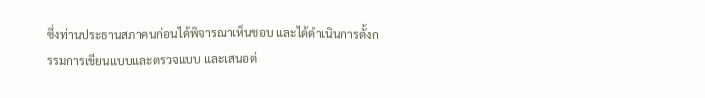ซึ่งท่านประธานสภาคนก่อนได้พิจารณาเห็นชอบ และได้ดำเนินการตั้งกรรมการเขียนแบบและตรวจแบบ และเสนอต่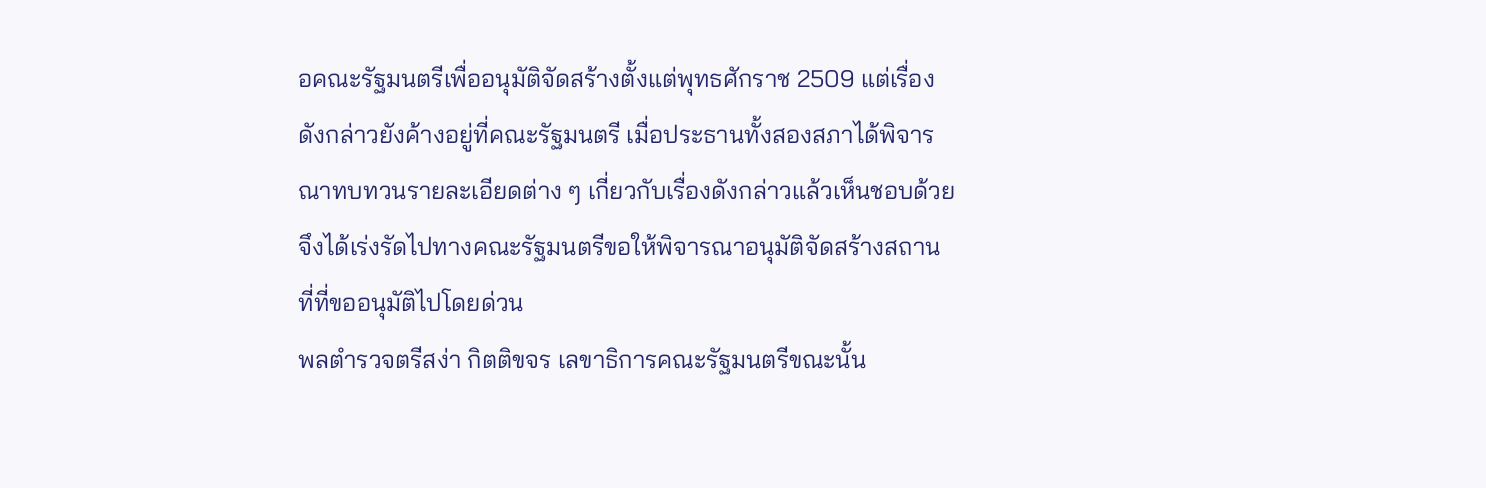อคณะรัฐมนตรีเพื่ออนุมัติจัดสร้างตั้งแต่พุทธศักราช 2509 แต่เรื่องดังกล่าวยังค้างอยู่ที่คณะรัฐมนตรี เมื่อประธานทั้งสองสภาได้พิจารณาทบทวนรายละเอียดต่าง ๆ เกี่ยวกับเรื่องดังกล่าวแล้วเห็นชอบด้วย จึงได้เร่งรัดไปทางคณะรัฐมนตรีขอให้พิจารณาอนุมัติจัดสร้างสถานที่ที่ขออนุมัติไปโดยด่วน
พลตำรวจตรีสง่า กิตติขจร เลขาธิการคณะรัฐมนตรีขณะนั้น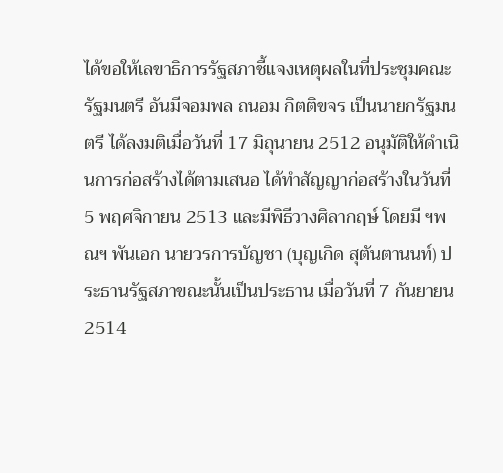ได้ขอให้เลขาธิการรัฐสภาชี้แจงเหตุผลในที่ประชุมคณะรัฐมนตรี อันมีจอมพล ถนอม กิตติขจร เป็นนายกรัฐมนตรี ได้ลงมติเมื่อวันที่ 17 มิถุนายน 2512 อนุมัติให้ดำเนินการก่อสร้างได้ตามเสนอ ได้ทำสัญญาก่อสร้างในวันที่ 5 พฤศจิกายน 2513 และมีพิธีวางศิลากฤษ์ โดยมี ฯพณฯ พันเอก นายวรการบัญชา (บุญเกิด สุตันตานนท์) ประธานรัฐสภาขณะนั้นเป็นประธาน เมื่อวันที่ 7 กันยายน 2514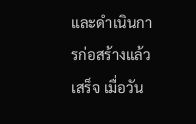และดำเนินการก่อสร้างแล้วเสร็จ เมื่อวัน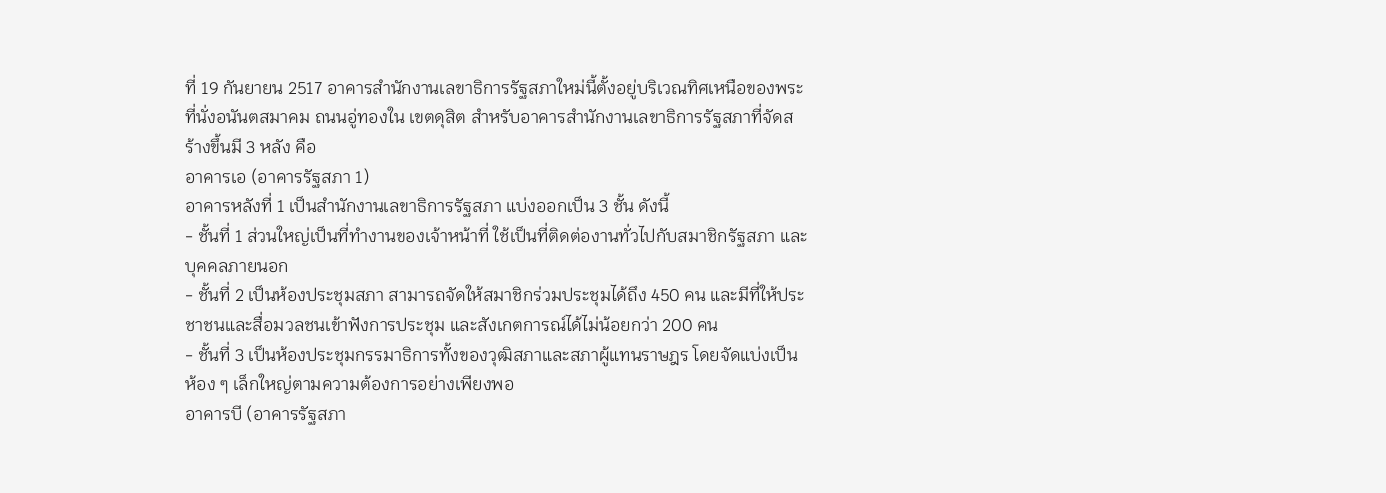ที่ 19 กันยายน 2517 อาคารสำนักงานเลขาธิการรัฐสภาใหม่นี้ตั้งอยู่บริเวณทิศเหนือของพระที่นั่งอนันตสมาคม ถนนอู่ทองใน เขตดุสิต สำหรับอาคารสำนักงานเลขาธิการรัฐสภาที่จัดสร้างขึ้นมี 3 หลัง คือ
อาคารเอ (อาคารรัฐสภา 1)
อาคารหลังที่ 1 เป็นสำนักงานเลขาธิการรัฐสภา แบ่งออกเป็น 3 ชั้น ดังนี้
- ชั้นที่ 1 ส่วนใหญ่เป็นที่ทำงานของเจ้าหน้าที่ ใช้เป็นที่ติดต่องานทั่วไปกับสมาชิกรัฐสภา และบุคคลภายนอก
- ชั้นที่ 2 เป็นห้องประชุมสภา สามารถจัดให้สมาชิกร่วมประชุมได้ถึง 450 คน และมีที่ให้ประชาชนและสื่อมวลชนเข้าฟังการประชุม และสังเกตการณ์ได้ไม่น้อยกว่า 200 คน
- ชั้นที่ 3 เป็นห้องประชุมกรรมาธิการทั้งของวุฒิสภาและสภาผู้แทนราษฎร โดยจัดแบ่งเป็นห้อง ๆ เล็กใหญ่ตามความต้องการอย่างเพียงพอ
อาคารบี (อาคารรัฐสภา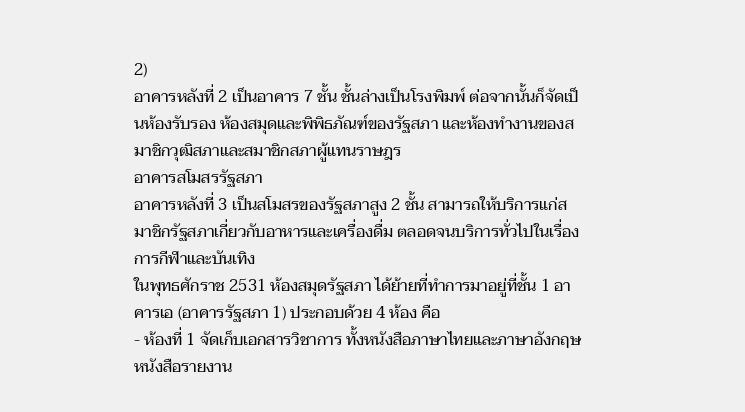2)
อาคารหลังที่ 2 เป็นอาคาร 7 ชั้น ชั้นล่างเป็นโรงพิมพ์ ต่อจากนั้นก็จัดเป็นห้องรับรอง ห้องสมุดและพิพิธภัณฑ์ของรัฐสภา และห้องทำงานของสมาชิกวุฒิสภาและสมาชิกสภาผู้แทนราษฎร
อาคารสโมสรรัฐสภา
อาคารหลังที่ 3 เป็นสโมสรของรัฐสภาสูง 2 ชั้น สามารถให้บริการแก่สมาชิกรัฐสภาเกี่ยวกับอาหารและเครื่องดื่ม ตลอดจนบริการทั่วไปในเรื่องการกีฬาและบันเทิง
ในพุทธศักราช 2531 ห้องสมุดรัฐสภา ได้ย้ายที่ทำการมาอยู่ที่ชั้น 1 อาคารเอ (อาคารรัฐสภา 1) ประกอบด้วย 4 ห้อง คือ
- ห้องที่ 1 จัดเก็บเอกสารวิชาการ ทั้งหนังสือภาษาไทยและภาษาอังกฤษ หนังสือรายงาน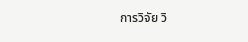การวิจัย วิ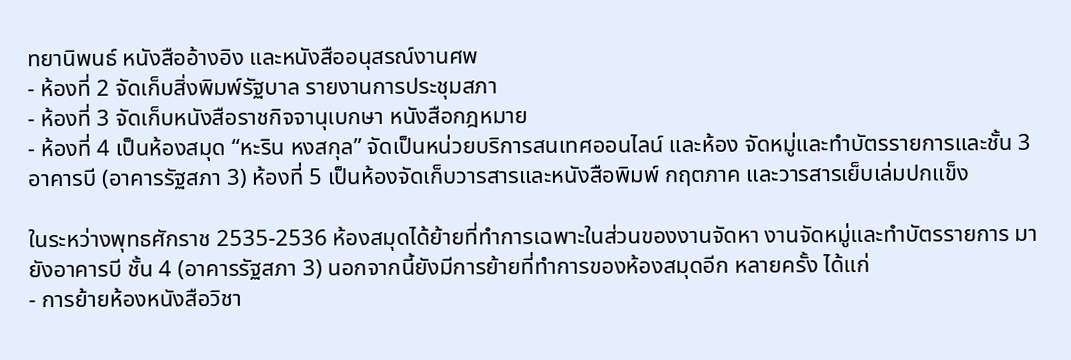ทยานิพนธ์ หนังสืออ้างอิง และหนังสืออนุสรณ์งานศพ
- ห้องที่ 2 จัดเก็บสิ่งพิมพ์รัฐบาล รายงานการประชุมสภา
- ห้องที่ 3 จัดเก็บหนังสือราชกิจจานุเบกษา หนังสือกฎหมาย
- ห้องที่ 4 เป็นห้องสมุด “หะริน หงสกุล” จัดเป็นหน่วยบริการสนเทศออนไลน์ และห้อง จัดหมู่และทำบัตรรายการและชั้น 3 อาคารบี (อาคารรัฐสภา 3) ห้องที่ 5 เป็นห้องจัดเก็บวารสารและหนังสือพิมพ์ กฤตภาค และวารสารเย็บเล่มปกแข็ง

ในระหว่างพุทธศักราช 2535-2536 ห้องสมุดได้ย้ายที่ทำการเฉพาะในส่วนของงานจัดหา งานจัดหมู่และทำบัตรรายการ มายังอาคารบี ชั้น 4 (อาคารรัฐสภา 3) นอกจากนี้ยังมีการย้ายที่ทำการของห้องสมุดอีก หลายครั้ง ได้แก่
- การย้ายห้องหนังสือวิชา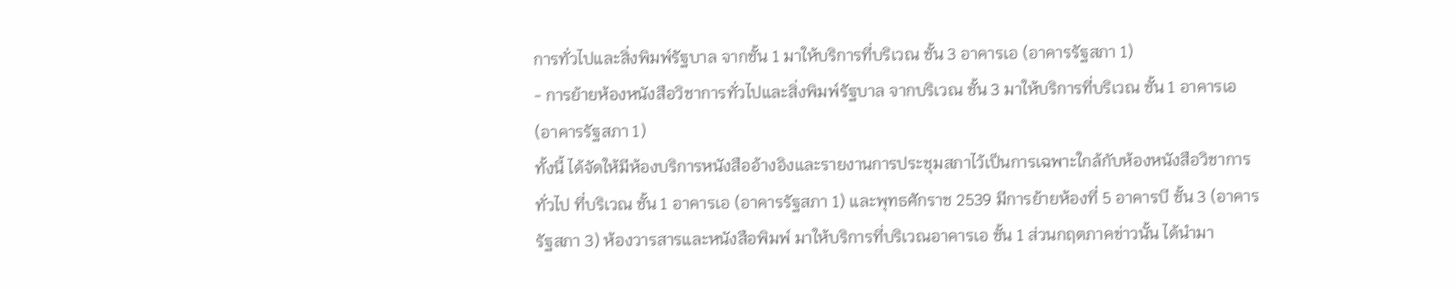การทั่วไปและสิ่งพิมพ์รัฐบาล จากชั้น 1 มาให้บริการที่บริเวณ ชั้น 3 อาคารเอ (อาคารรัฐสภา 1)
- การย้ายห้องหนังสือวิชาการทั่วไปและสิ่งพิมพ์รัฐบาล จากบริเวณ ชั้น 3 มาให้บริการที่บริเวณ ชั้น 1 อาคารเอ (อาคารรัฐสภา 1)
ทั้งนี้ ได้จัดให้มีห้องบริการหนังสืออ้างอิงและรายงานการประชุมสภาไว้เป็นการเฉพาะใกล้กับห้องหนังสือวิชาการทั่วไป ที่บริเวณ ชั้น 1 อาคารเอ (อาคารรัฐสภา 1) และพุทธศักราช 2539 มีการย้ายห้องที่ 5 อาคารบี ชั้น 3 (อาคารรัฐสภา 3) ห้องวารสารและหนังสือพิมพ์ มาให้บริการที่บริเวณอาคารเอ ชั้น 1 ส่วนกฤตภาคข่าวนั้น ได้นำมา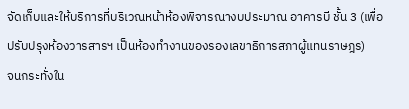จัดเก็บและให้บริการที่บริเวณหน้าห้องพิจารณางบประมาณ อาคารบี ชั้น 3 (เพื่อปรับปรุงห้องวารสารฯ เป็นห้องทำงานของรองเลขาธิการสภาผู้แทนราษฎร)
จนกระทั่งใน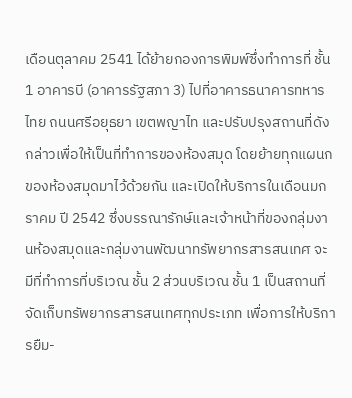เดือนตุลาคม 2541 ได้ย้ายกองการพิมพ์ซึ่งทำการที่ ชั้น 1 อาคารบี (อาคารรัฐสภา 3) ไปที่อาคารธนาคารทหารไทย ถนนศรีอยุธยา เขตพญาไท และปรับปรุงสถานที่ดังกล่าวเพื่อให้เป็นที่ทำการของห้องสมุด โดยย้ายทุกแผนกของห้องสมุดมาไว้ด้วยกัน และเปิดให้บริการในเดือนมกราคม ปี 2542 ซึ่งบรรณารักษ์และเจ้าหน้าที่ของกลุ่มงานห้องสมุดและกลุ่มงานพัฒนาทรัพยากรสารสนเทศ จะมีที่ทำการที่บริเวณ ชั้น 2 ส่วนบริเวณ ชั้น 1 เป็นสถานที่จัดเก็บทรัพยากรสารสนเทศทุกประเภท เพื่อการให้บริการยืม-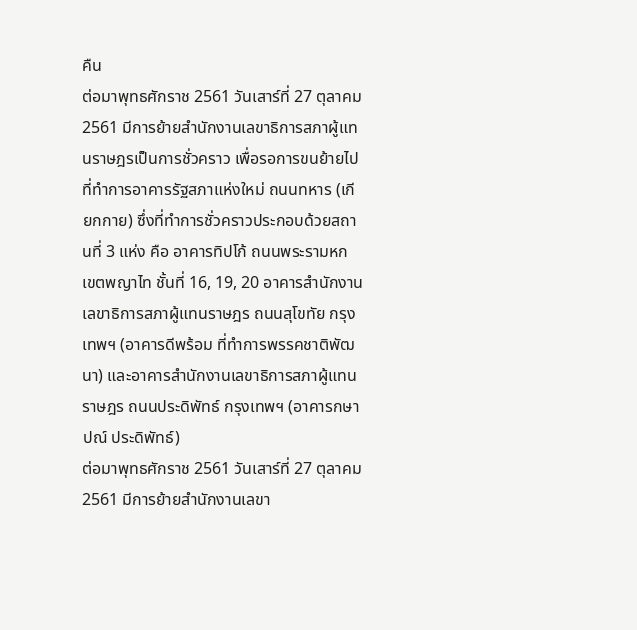คืน
ต่อมาพุทธศักราช 2561 วันเสาร์ที่ 27 ตุลาคม 2561 มีการย้ายสำนักงานเลขาธิการสภาผู้แทนราษฎรเป็นการชั่วคราว เพื่อรอการขนย้ายไปที่ทำการอาคารรัฐสภาแห่งใหม่ ถนนทหาร (เกียกกาย) ซึ่งที่ทำการชั่วคราวประกอบด้วยสถานที่ 3 แห่ง คือ อาคารทิปโก้ ถนนพระรามหก เขตพญาไท ชั้นที่ 16, 19, 20 อาคารสำนักงานเลขาธิการสภาผู้แทนราษฎร ถนนสุโขทัย กรุงเทพฯ (อาคารดีพร้อม ที่ทำการพรรคชาติพัฒนา) และอาคารสำนักงานเลขาธิการสภาผู้แทนราษฎร ถนนประดิพัทธ์ กรุงเทพฯ (อาคารกษาปณ์ ประดิพัทธ์)
ต่อมาพุทธศักราช 2561 วันเสาร์ที่ 27 ตุลาคม 2561 มีการย้ายสำนักงานเลขา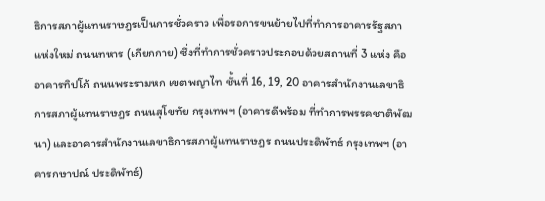ธิการสภาผู้แทนราษฎรเป็นการชั่วคราว เพื่อรอการขนย้ายไปที่ทำการอาคารรัฐสภาแห่งใหม่ ถนนทหาร (เกียกกาย) ซึ่งที่ทำการชั่วคราวประกอบด้วยสถานที่ 3 แห่ง คือ อาคารทิปโก้ ถนนพระรามหก เขตพญาไท ชั้นที่ 16, 19, 20 อาคารสำนักงานเลขาธิการสภาผู้แทนราษฎร ถนนสุโขทัย กรุงเทพฯ (อาคารดีพร้อม ที่ทำการพรรคชาติพัฒนา) และอาคารสำนักงานเลขาธิการสภาผู้แทนราษฎร ถนนประดิพัทธ์ กรุงเทพฯ (อาคารกษาปณ์ ประดิพัทธ์)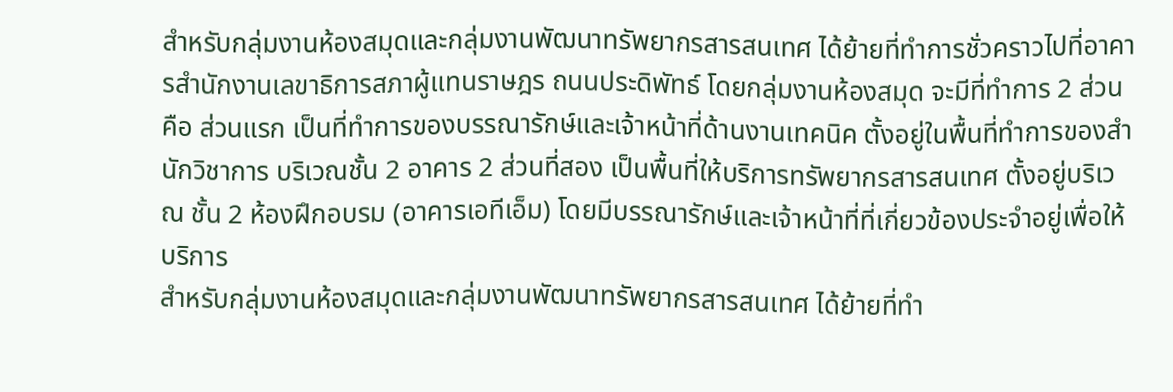สำหรับกลุ่มงานห้องสมุดและกลุ่มงานพัฒนาทรัพยากรสารสนเทศ ได้ย้ายที่ทำการชั่วคราวไปที่อาคารสำนักงานเลขาธิการสภาผู้แทนราษฎร ถนนประดิพัทธ์ โดยกลุ่มงานห้องสมุด จะมีที่ทำการ 2 ส่วน คือ ส่วนแรก เป็นที่ทำการของบรรณารักษ์และเจ้าหน้าที่ด้านงานเทคนิค ตั้งอยู่ในพื้นที่ทำการของสำนักวิชาการ บริเวณชั้น 2 อาคาร 2 ส่วนที่สอง เป็นพื้นที่ให้บริการทรัพยากรสารสนเทศ ตั้งอยู่บริเวณ ชั้น 2 ห้องฝึกอบรม (อาคารเอทีเอ็ม) โดยมีบรรณารักษ์และเจ้าหน้าที่ที่เกี่ยวข้องประจำอยู่เพื่อให้บริการ
สำหรับกลุ่มงานห้องสมุดและกลุ่มงานพัฒนาทรัพยากรสารสนเทศ ได้ย้ายที่ทำ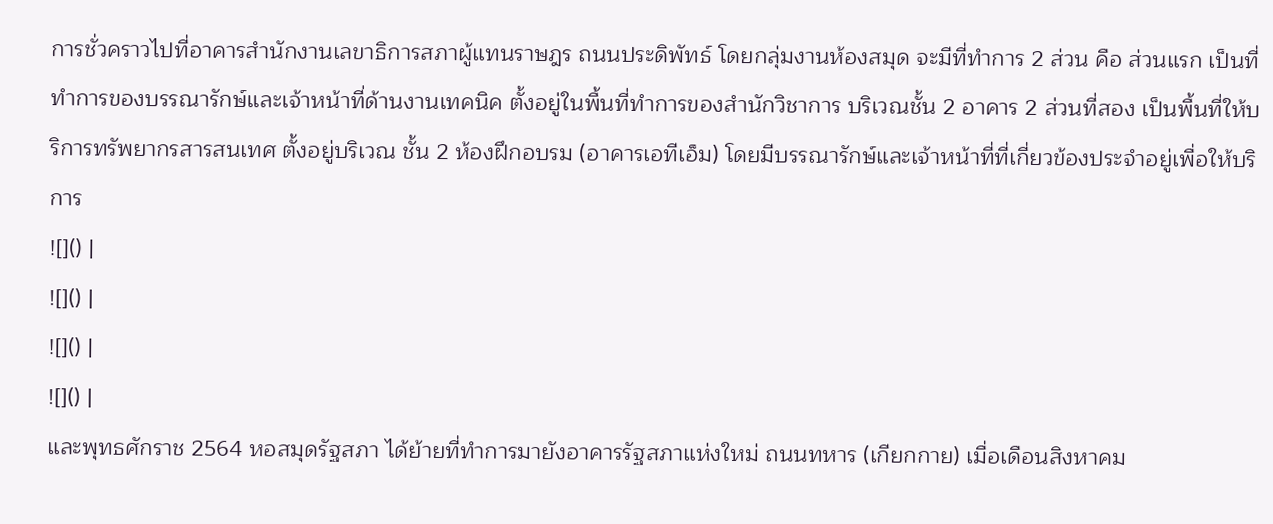การชั่วคราวไปที่อาคารสำนักงานเลขาธิการสภาผู้แทนราษฎร ถนนประดิพัทธ์ โดยกลุ่มงานห้องสมุด จะมีที่ทำการ 2 ส่วน คือ ส่วนแรก เป็นที่ทำการของบรรณารักษ์และเจ้าหน้าที่ด้านงานเทคนิค ตั้งอยู่ในพื้นที่ทำการของสำนักวิชาการ บริเวณชั้น 2 อาคาร 2 ส่วนที่สอง เป็นพื้นที่ให้บริการทรัพยากรสารสนเทศ ตั้งอยู่บริเวณ ชั้น 2 ห้องฝึกอบรม (อาคารเอทีเอ็ม) โดยมีบรรณารักษ์และเจ้าหน้าที่ที่เกี่ยวข้องประจำอยู่เพื่อให้บริการ
![]() |
![]() |
![]() |
![]() |
และพุทธศักราช 2564 หอสมุดรัฐสภา ได้ย้ายที่ทำการมายังอาคารรัฐสภาแห่งใหม่ ถนนทหาร (เกียกกาย) เมื่อเดือนสิงหาคม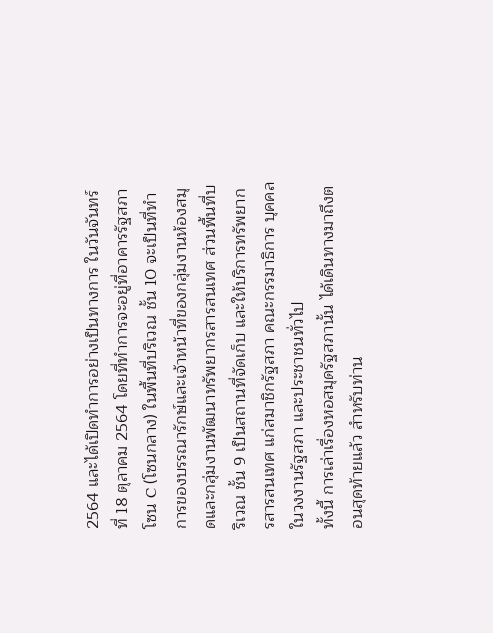2564 และได้เปิดทำการอย่างเป็นทางการ ในวันจันทร์ที่ 18 ตุลาคม 2564 โดยที่ทำการจะอยู่ที่อาคารรัฐสภา โซน C (โซนกลาง) ในพื้นที่บริเวณ ชั้น 10 จะเป็นที่ทำการของบรรณารักษ์และเจ้าหน้าที่ของกลุ่มงานห้องสมุดและกลุ่มงานพัฒนาทรัพยากรสารสนเทศ ส่วนพื้นที่บริเวณ ชั้น 9 เป็นสถานที่จัดเก็บ และให้บริการทรัพยากรสารสนเทศ แก่สมาชิกรัฐสภา คณะกรรมาธิการ บุคคลในวงงานรัฐสภา และประชาชนทั่วไป
ทั้งนี้ การเล่าเรื่องหอสมุดรัฐสภานั้น ได้เดินทางมาถึงตอนสุดท้ายแล้ว สำหรับท่าน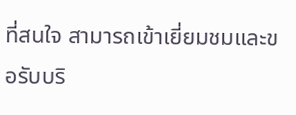ที่สนใจ สามารถเข้าเยี่ยมชมและขอรับบริ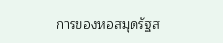การของหอสมุดรัฐส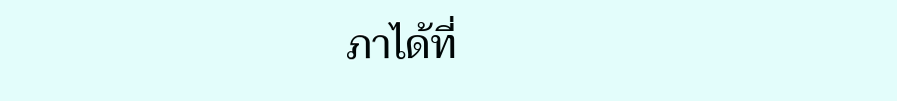ภาได้ที่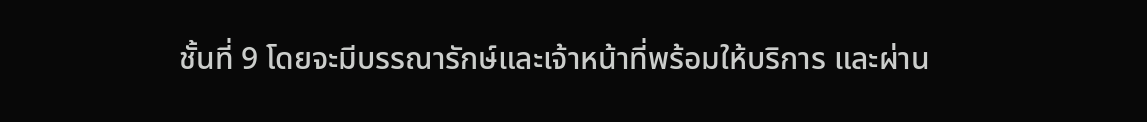ชั้นที่ 9 โดยจะมีบรรณารักษ์และเจ้าหน้าที่พร้อมให้บริการ และผ่าน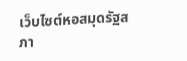เว็บไซต์หอสมุดรัฐสภา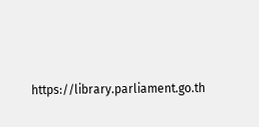https://library.parliament.go.th